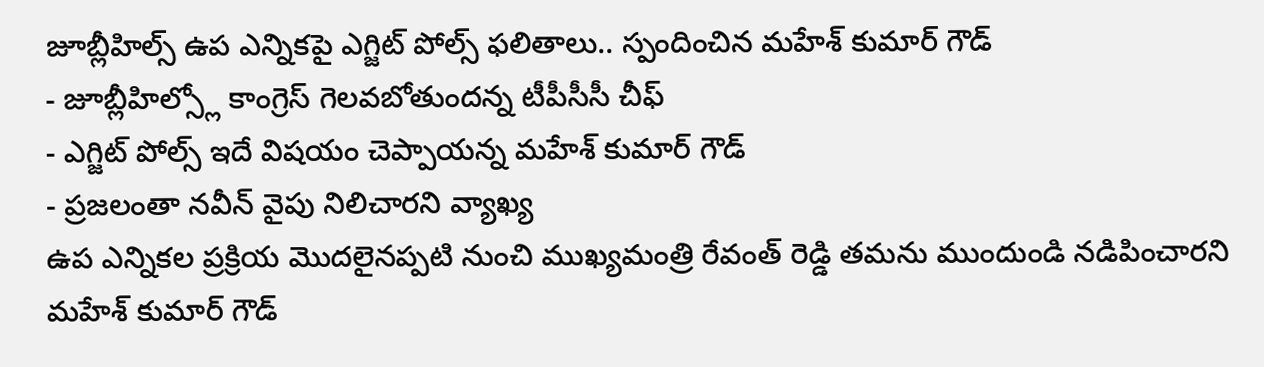జూబ్లీహిల్స్ ఉప ఎన్నికపై ఎగ్జిట్ పోల్స్ ఫలితాలు.. స్పందించిన మహేశ్ కుమార్ గౌడ్
- జూబ్లీహిల్స్లో కాంగ్రెస్ గెలవబోతుందన్న టీపీసీసీ చీఫ్
- ఎగ్జిట్ పోల్స్ ఇదే విషయం చెప్పాయన్న మహేశ్ కుమార్ గౌడ్
- ప్రజలంతా నవీన్ వైపు నిలిచారని వ్యాఖ్య
ఉప ఎన్నికల ప్రక్రియ మొదలైనప్పటి నుంచి ముఖ్యమంత్రి రేవంత్ రెడ్డి తమను ముందుండి నడిపించారని మహేశ్ కుమార్ గౌడ్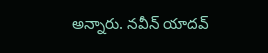అన్నారు. నవీన్ యాదవ్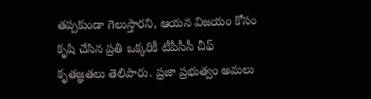తప్పకుండా గెలుస్తారని, ఆయన విజయం కోసం కృషి చేసిన ప్రతి ఒక్కరికీ టీపీసీసీ చీఫ్ కృతజ్ఞతలు తెలిపారు. ప్రజా ప్రభుత్వం అమలు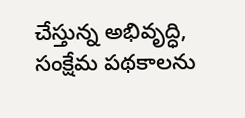చేస్తున్న అభివృద్ధి, సంక్షేమ పథకాలను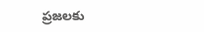ప్రజలకు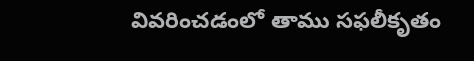వివరించడంలో తాము సఫలీకృతం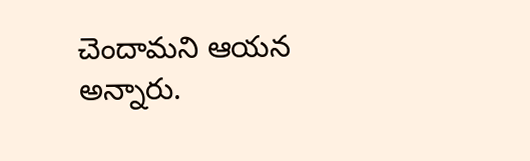చెందామని ఆయన అన్నారు.